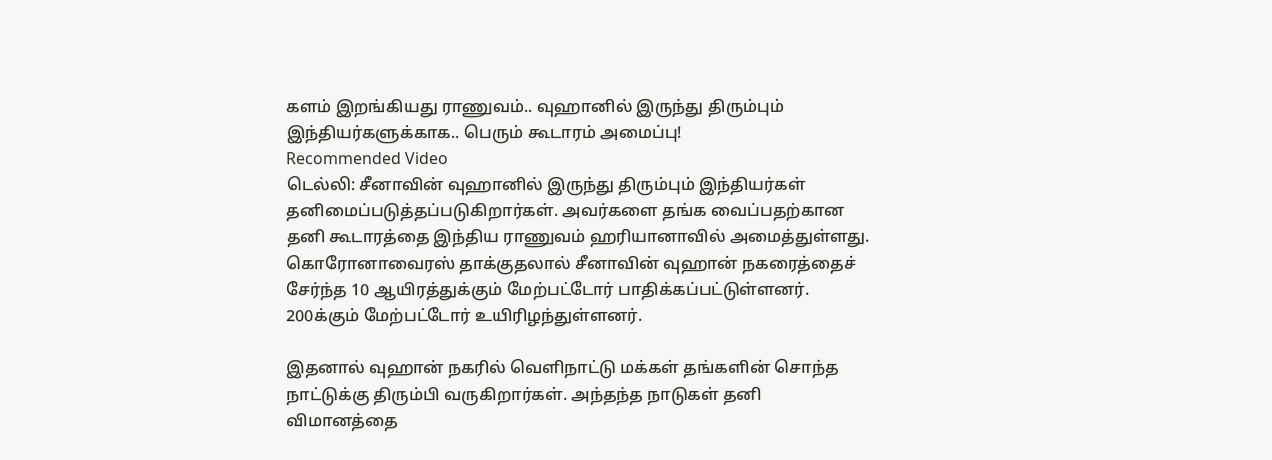களம் இறங்கியது ராணுவம்.. வுஹானில் இருந்து திரும்பும் இந்தியர்களுக்காக.. பெரும் கூடாரம் அமைப்பு!
Recommended Video
டெல்லி: சீனாவின் வுஹானில் இருந்து திரும்பும் இந்தியர்கள் தனிமைப்படுத்தப்படுகிறார்கள். அவர்களை தங்க வைப்பதற்கான தனி கூடாரத்தை இந்திய ராணுவம் ஹரியானாவில் அமைத்துள்ளது.
கொரோனாவைரஸ் தாக்குதலால் சீனாவின் வுஹான் நகரைத்தைச் சேர்ந்த 10 ஆயிரத்துக்கும் மேற்பட்டோர் பாதிக்கப்பட்டுள்ளனர். 200க்கும் மேற்பட்டோர் உயிரிழந்துள்ளனர்.

இதனால் வுஹான் நகரில் வெளிநாட்டு மக்கள் தங்களின் சொந்த நாட்டுக்கு திரும்பி வருகிறார்கள். அந்தந்த நாடுகள் தனி விமானத்தை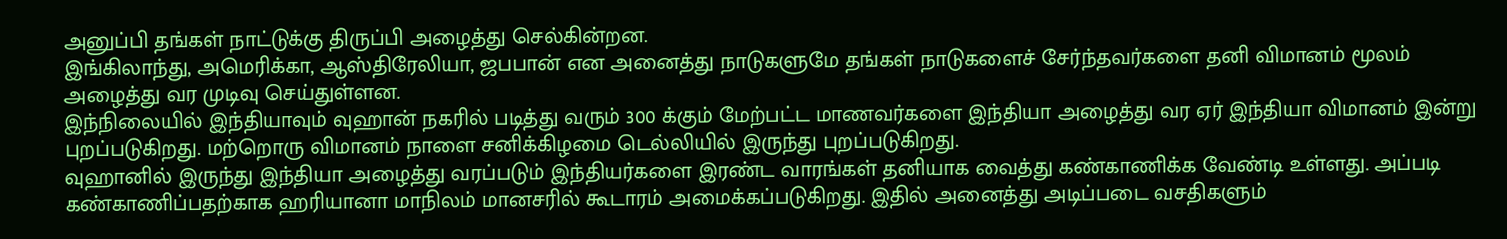அனுப்பி தங்கள் நாட்டுக்கு திருப்பி அழைத்து செல்கின்றன.
இங்கிலாந்து, அமெரிக்கா, ஆஸ்திரேலியா, ஜபபான் என அனைத்து நாடுகளுமே தங்கள் நாடுகளைச் சேர்ந்தவர்களை தனி விமானம் மூலம் அழைத்து வர முடிவு செய்துள்ளன.
இந்நிலையில் இந்தியாவும் வுஹான் நகரில் படித்து வரும் 300 க்கும் மேற்பட்ட மாணவர்களை இந்தியா அழைத்து வர ஏர் இந்தியா விமானம் இன்று புறப்படுகிறது. மற்றொரு விமானம் நாளை சனிக்கிழமை டெல்லியில் இருந்து புறப்படுகிறது.
வுஹானில் இருந்து இந்தியா அழைத்து வரப்படும் இந்தியர்களை இரண்ட வாரங்கள் தனியாக வைத்து கண்காணிக்க வேண்டி உள்ளது. அப்படி கண்காணிப்பதற்காக ஹரியானா மாநிலம் மானசரில் கூடாரம் அமைக்கப்படுகிறது. இதில் அனைத்து அடிப்படை வசதிகளும்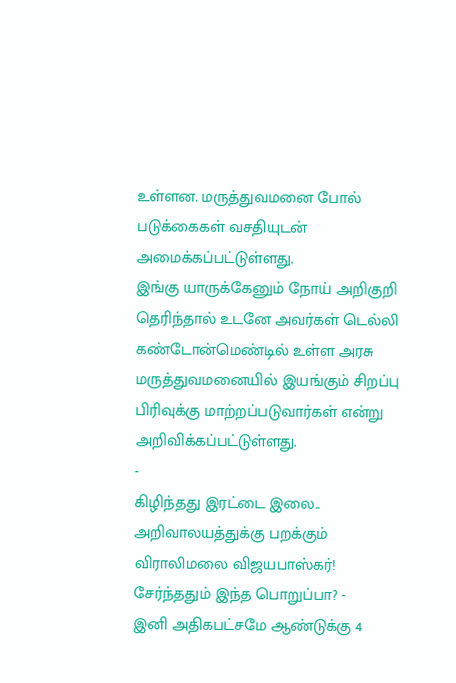உள்ளன. மருத்துவமனை போல் படுக்கைகள் வசதியுடன் அமைக்கப்பட்டுள்ளது.
இங்கு யாருக்கேனும் நோய் அறிகுறி தெரிந்தால் உடனே அவர்கள் டெல்லி கண்டோன்மெண்டில் உள்ள அரசு மருத்துவமனையில் இயங்கும் சிறப்பு பிரிவுக்கு மாற்றப்படுவார்கள் என்று அறிவிக்கப்பட்டுள்ளது.
-
கிழிந்தது இரட்டை இலை.. அறிவாலயத்துக்கு பறக்கும் விராலிமலை விஜயபாஸ்கர்! சேர்ந்ததும் இந்த பொறுப்பா? -
இனி அதிகபட்சமே ஆண்டுக்கு 4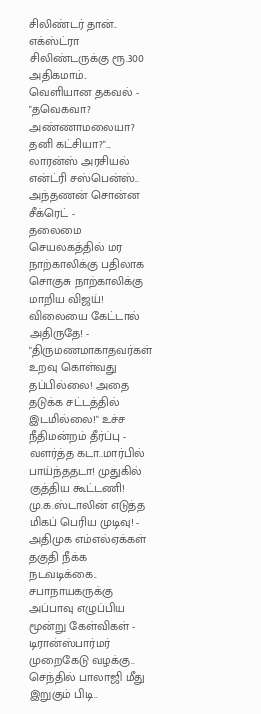சிலிண்டர் தான்.. எக்ஸ்ட்ரா சிலிண்டருக்கு ரூ.300 அதிகமாம்.. வெளியான தகவல் -
"தவெகவா? அண்ணாமலையா? தனி கட்சியா?"... லாரன்ஸ் அரசியல் என்ட்ரி சஸ்பென்ஸ்.. அந்தணன் சொன்ன சீக்ரெட் -
தலைமை செயலகத்தில் மர நாற்காலிக்கு பதிலாக சொகுசு நாற்காலிக்கு மாறிய விஜய்! விலையை கேட்டால் அதிருதே! -
"திருமணமாகாதவர்கள் உறவு கொள்வது தப்பில்லை! அதை தடுக்க சட்டத்தில் இடமில்லை!" உச்ச நீதிமன்றம் தீர்ப்பு -
வளர்த்த கடா..மார்பில் பாய்ந்ததடா! முதுகில் குத்திய கூட்டணி! மு.க.ஸ்டாலின் எடுத்த மிகப் பெரிய முடிவு! -
அதிமுக எம்எல்ஏக்கள் தகுதி நீக்க நடவடிக்கை.. சபாநாயகருக்கு அப்பாவு எழுப்பிய மூன்று கேள்விகள் -
டிரான்ஸ்பார்மர் முறைகேடு வழக்கு.. செந்தில் பாலாஜி மீது இறுகும் பிடி..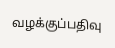வழக்குப்பதிவு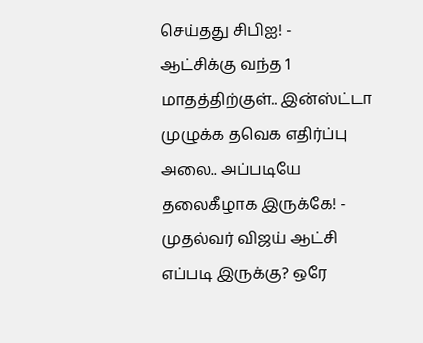செய்தது சிபிஐ! -
ஆட்சிக்கு வந்த 1 மாதத்திற்குள்.. இன்ஸ்ட்டா முழுக்க தவெக எதிர்ப்பு அலை.. அப்படியே தலைகீழாக இருக்கே! -
முதல்வர் விஜய் ஆட்சி எப்படி இருக்கு? ஒரே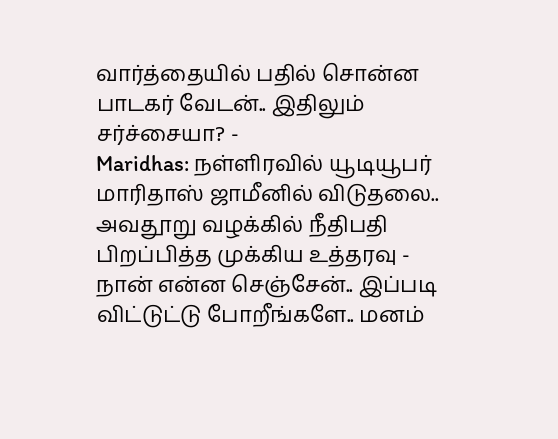வார்த்தையில் பதில் சொன்ன பாடகர் வேடன்.. இதிலும் சர்ச்சையா? -
Maridhas: நள்ளிரவில் யூடியூபர் மாரிதாஸ் ஜாமீனில் விடுதலை.. அவதூறு வழக்கில் நீதிபதி பிறப்பித்த முக்கிய உத்தரவு -
நான் என்ன செஞ்சேன்.. இப்படி விட்டுட்டு போறீங்களே.. மனம்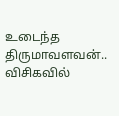உடைந்த திருமாவளவன்.. விசிகவில்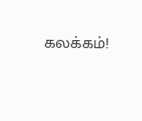கலக்கம்!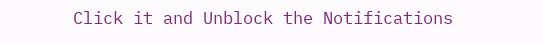Click it and Unblock the Notifications